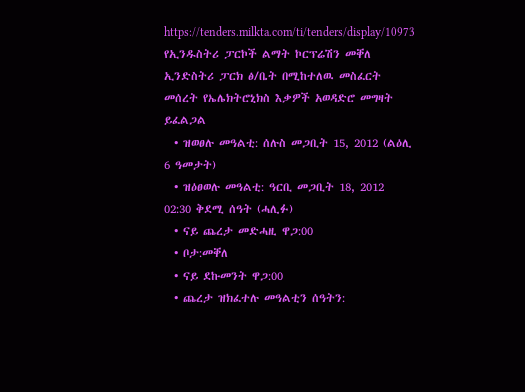https://tenders.milkta.com/ti/tenders/display/10973
የኢንዱስትሪ ፓርኮች ልማት ኮርፕሬሽን መቐለ ኢንድስትሪ ፓርክ ፅ/ቤት በሚከተለዉ መስፈርት መሰረት የኤሌክትሮኒክስ እቃዎች አወዳድሮ መግዛት ይፈልጋል
  • ዝወፀሉ መዓልቲ: ሰሉስ መጋቢት 15, 2012 (ልዕሊ 6 ዓመታት)
  • ዝዕፀወሉ መዓልቲ: ዓርቢ መጋቢት 18, 2012 02:30 ቅደሚ ሰዓት (ሓሊፉ)
  • ናይ ጨረታ መድሓዚ ዋጋ:00
  • ቦታ:መቐለ
  • ናይ ደኩመንት ዋጋ:00
  • ጨረታ ዝክፈተሉ መዓልቲን ሰዓትን: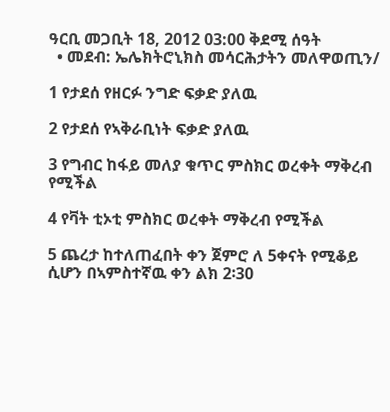ዓርቢ መጋቢት 18, 2012 03:00 ቅደሚ ሰዓት
  • መደብ: ኤሌክትሮኒክስ መሳርሕታትን መለዋወጢን/

1 የታደሰ የዘርፉ ንግድ ፍቃድ ያለዉ

2 የታደሰ የኣቅራቢነት ፍቃድ ያለዉ

3 የግብር ከፋይ መለያ ቁጥር ምስክር ወረቀት ማቅረብ የሚችል

4 የቫት ቲኦቲ ምስክር ወረቀት ማቅረብ የሚችል

5 ጨረታ ከተለጠፈበት ቀን ጀምሮ ለ 5ቀናት የሚቆይ ሲሆን በኣምስተኛዉ ቀን ልክ 2፡30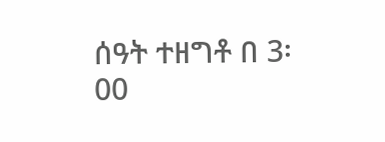ሰዓት ተዘግቶ በ 3፡00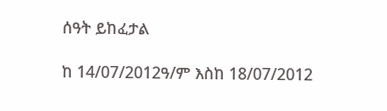ሰዓት ይከፈታል

ከ 14/07/2012ዓ/ም እስከ 18/07/2012